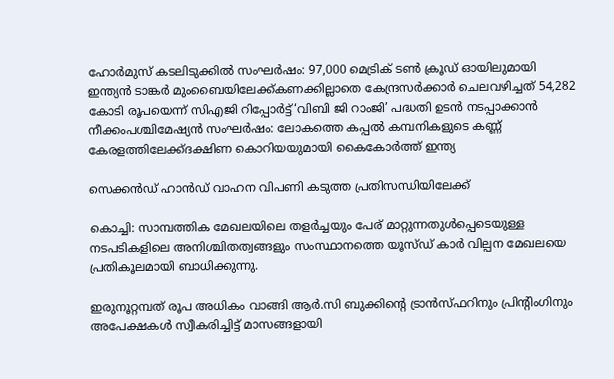ഹോർമുസ് കടലിടുക്കിൽ സംഘർഷം: 97,000 മെട്രിക് ടൺ ക്രൂഡ് ഓയിലുമായി ഇന്ത്യൻ ടാങ്കർ മുംബൈയിലേക്ക്കണക്കില്ലാതെ കേന്ദ്രസർക്കാർ ചെലവഴിച്ചത് 54,282 കോടി രൂപയെന്ന് സിഎജി റിപ്പോർട്ട്‘വിബി ജി റാംജി’ പദ്ധതി ഉടൻ നടപ്പാക്കാൻ നീക്കംപശ്ചിമേഷ്യൻ സംഘർഷം: ലോകത്തെ കപ്പൽ കമ്പനികളുടെ കണ്ണ് കേരളത്തിലേക്ക്ദക്ഷിണ കൊറിയയുമായി കൈകോര്‍ത്ത് ഇന്ത്യ

സെക്കൻഡ് ഹാൻഡ് വാഹന വിപണി കടുത്ത പ്രതിസന്ധിയിലേക്ക്

കൊച്ചി: സാമ്പത്തിക മേഖലയിലെ തളർച്ചയും പേര് മാറ്റുന്നതുൾപ്പെടെയുള്ള നടപടികളിലെ അനിശ്ചിതത്വങ്ങളും സംസ്ഥാനത്തെ യൂസ്ഡ് കാർ വില്പന മേഖലയെ പ്രതികൂലമായി ബാധിക്കുന്നു.

ഇരുനൂറ്റമ്പത് രൂപ അധികം വാങ്ങി ആർ.സി ബുക്കിന്റെ ട്രാൻസ്ഫറിനും പ്രിന്റിംഗിനും അപേക്ഷകൾ സ്വീകരിച്ചിട്ട് മാസങ്ങളായി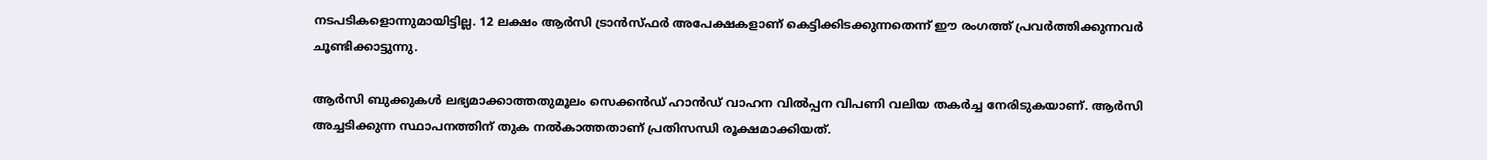നടപടികളൊന്നുമായിട്ടില്ല. 12 ലക്ഷം ആർസി ട്രാൻസ്ഫർ അപേക്ഷകളാണ് കെട്ടിക്കിടക്കുന്നതെന്ന് ഈ രംഗത്ത് പ്രവർത്തിക്കുന്നവർ ചൂണ്ടിക്കാട്ടുന്നു.

ആര്‍സി ബുക്കുകള്‍ ലഭ്യമാക്കാത്തതുമൂലം സെക്കന്‍ഡ് ഹാന്‍ഡ് വാഹന വില്‍പ്പന വിപണി വലിയ തകര്‍ച്ച നേരിടുകയാണ്. ആര്‍സി അച്ചടിക്കുന്ന സ്ഥാപനത്തിന് തുക നൽകാത്തതാണ് പ്രതിസന്ധി രൂക്ഷമാക്കിയത്.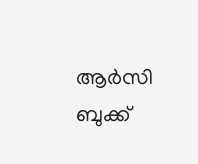ആര്‍സി ബുക്ക്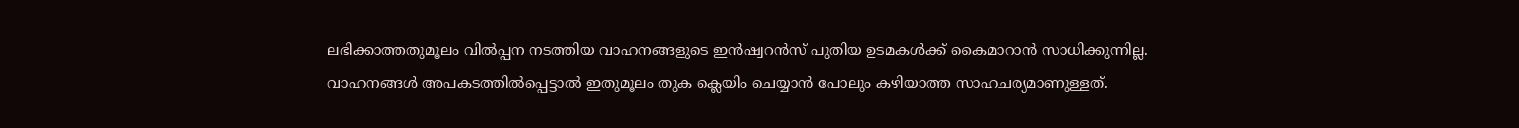ലഭിക്കാത്തതുമൂലം വില്‍പ്പന നടത്തിയ വാഹനങ്ങളുടെ ഇൻഷ്വറൻസ് പുതിയ ഉടമകൾക്ക് കൈമാറാൻ സാധിക്കുന്നില്ല. വാഹനങ്ങൾ അപകടത്തിൽപ്പെട്ടാൽ ഇതുമൂലം തുക ക്ലെയിം ചെയ്യാൻ പോലും കഴിയാത്ത സാഹചര്യമാണുള്ളത്.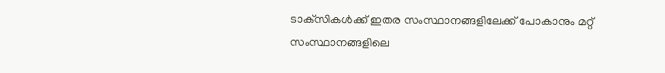ടാക്‌സികൾക്ക് ഇതര സംസ്ഥാനങ്ങളിലേക്ക് പോകാനും മറ്റ് സംസ്ഥാനങ്ങളിലെ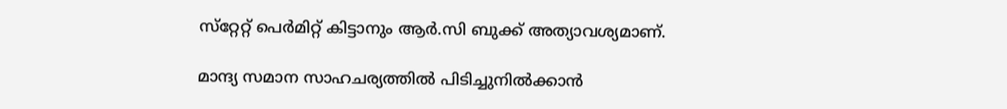സ്‌റ്റേറ്റ് പെർമിറ്റ് കിട്ടാനും ആർ.സി ബുക്ക് അത്യാവശ്യമാണ്.

മാന്ദ്യ സമാന സാഹചര്യത്തിൽ പിടിച്ചുനിൽക്കാൻ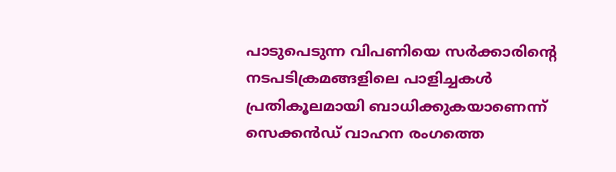പാടുപെടുന്ന വിപണിയെ സർക്കാരിന്റെ നടപടിക്രമങ്ങളിലെ പാളിച്ചകൾ പ്രതികൂലമായി ബാധിക്കുകയാണെന്ന് സെക്കൻഡ് വാഹന രംഗത്തെ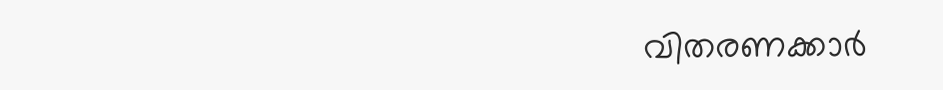വിതരണക്കാർ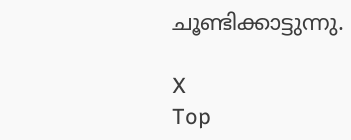ചൂണ്ടിക്കാട്ടുന്നു.

X
Top